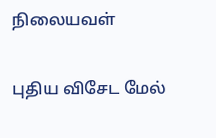நிலையவள்

புதிய விசேட மேல்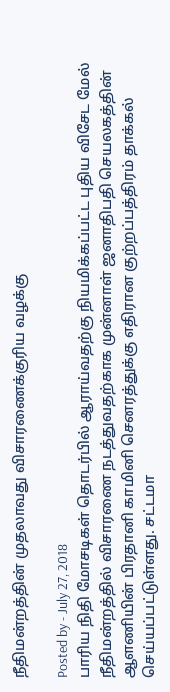நீதிமன்றத்தின் முதலாவது விசாரணைக்குரிய வழக்கு

Posted by - July 27, 2018
பாரிய நிதி மோசடிகள் தொடர்பில் ஆராய்வதற்கு நியமிக்கப்பட்ட புதிய விசேட மேல் நீதிமன்றத்தில் விசாரணை நடத்துவதற்காக முன்னாள் ஜனாதிபதி செயலகத்தின் ஆளணியின் பிரதானி காமினி செனரத்துக்கு எதிரான குற்றப்பத்திரம் தாக்கல் செய்யப்பட்டுள்ளது. சட்டமா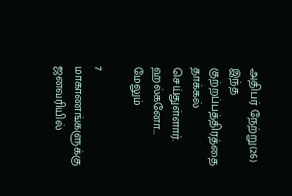அதிபர் நேற்று(26) இந்த குற்றப்பத்திரத்தை தாக்கல் செய்துள்ளார். ஹல்கனோ…
மேலும்

7 மாகாணங்களுக்கு ஜனவரியில்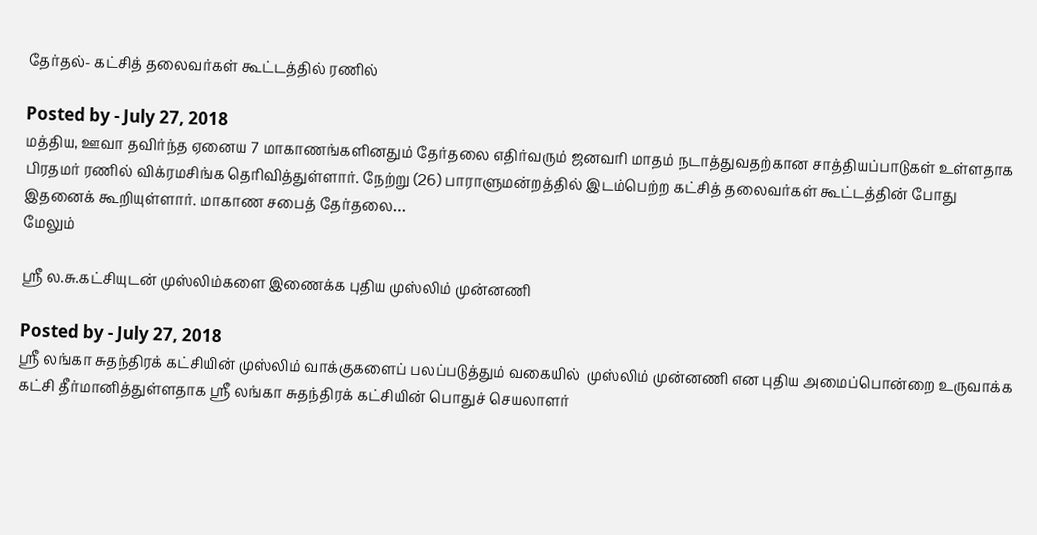தேர்தல்- கட்சித் தலைவர்கள் கூட்டத்தில் ரணில்

Posted by - July 27, 2018
மத்திய, ஊவா தவிர்ந்த ஏனைய 7 மாகாணங்களினதும் தேர்தலை எதிர்வரும் ஜனவரி மாதம் நடாத்துவதற்கான சாத்தியப்பாடுகள் உள்ளதாக பிரதமர் ரணில் விக்ரமசிங்க தெரிவித்துள்ளார். நேற்று (26) பாராளுமன்றத்தில் இடம்பெற்ற கட்சித் தலைவர்கள் கூட்டத்தின் போது இதனைக் கூறியுள்ளார். மாகாண சபைத் தேர்தலை…
மேலும்

ஸ்ரீ ல.சு.கட்சியுடன் முஸ்லிம்களை இணைக்க புதிய முஸ்லிம் முன்னணி

Posted by - July 27, 2018
ஸ்ரீ லங்கா சுதந்திரக் கட்சியின் முஸ்லிம் வாக்குகளைப் பலப்படுத்தும் வகையில்  முஸ்லிம் முன்னணி என புதிய அமைப்பொன்றை உருவாக்க கட்சி தீர்மானித்துள்ளதாக ஸ்ரீ லங்கா சுதந்திரக் கட்சியின் பொதுச் செயலாளர்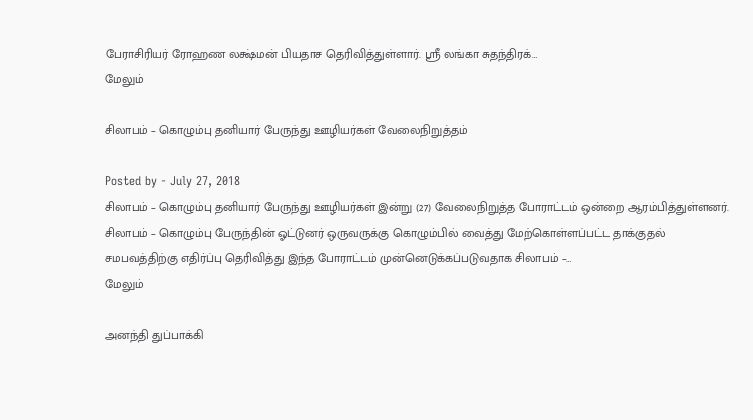பேராசிரியர் ரோஹண லக்ஷ்மன் பியதாச தெரிவித்துள்ளார். ஸ்ரீ லங்கா சுதந்திரக்…
மேலும்

சிலாபம் – கொழும்பு தனியார் பேருந்து ஊழியர்கள் வேலைநிறுத்தம்

Posted by - July 27, 2018
சிலாபம் – கொழும்பு தனியார் பேருந்து ஊழியர்கள் இன்று (27) வேலைநிறுத்த போராட்டம் ஒன்றை ஆரம்பித்துள்ளனர். சிலாபம் – கொழும்பு பேருந்தின் ஓட்டுனர் ஒருவருக்கு கொழும்பில் வைத்து மேற்கொள்ளப்பட்ட தாக்குதல் சமபவத்திற்கு எதிர்ப்பு தெரிவித்து இந்த போராட்டம் முன்னெடுக்கப்படுவதாக சிலாபம் –…
மேலும்

அனந்தி துப்பாக்கி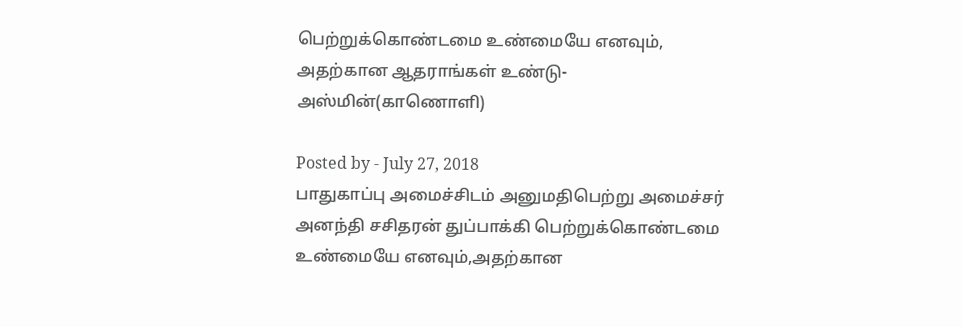பெற்றுக்கொண்டமை உண்மையே எனவும், அதற்கான ஆதராங்கள் உண்டு- அஸ்மின்(காணொளி)

Posted by - July 27, 2018
பாதுகாப்பு அமைச்சிடம் அனுமதிபெற்று அமைச்சர் அனந்தி சசிதரன் துப்பாக்கி பெற்றுக்கொண்டமை உண்மையே எனவும்,அதற்கான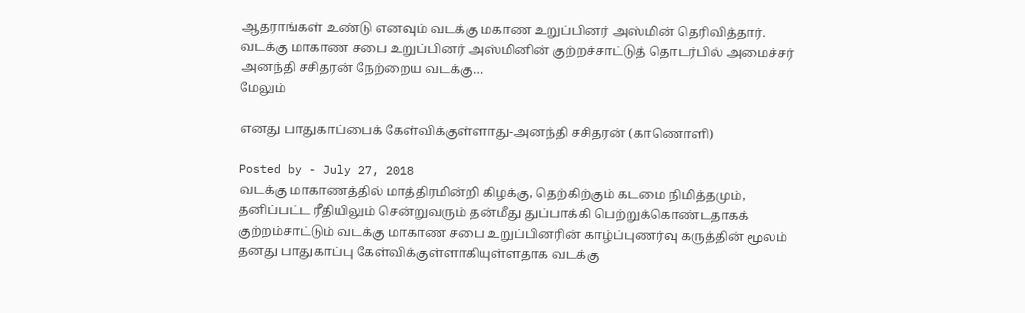ஆதராங்கள் உண்டு எனவும் வடக்கு மகாண உறுப்பினர் அஸ்மின் தெரிவித்தார். வடக்கு மாகாண சபை உறுப்பினர் அஸ்மினின் குற்றச்சாட்டுத் தொடர்பில் அமைச்சர் அனந்தி சசிதரன் நேற்றைய வடக்கு…
மேலும்

எனது பாதுகாப்பைக் கேள்விக்குள்ளாது-அனந்தி சசிதரன் (காணொளி)

Posted by - July 27, 2018
வடக்கு மாகாணத்தில் மாத்திரமின்றி கிழக்கு, தெற்கிற்கும் கடமை நிமித்தமும், தனிப்பட்ட ரீதியிலும் சென்றுவரும் தன்மீது துப்பாக்கி பெற்றுக்கொண்டதாகக் குற்றம்சாட்டும் வடக்கு மாகாண சபை உறுப்பினரின் காழ்ப்புணர்வு கருத்தின் மூலம் தனது பாதுகாப்பு கேள்விக்குள்ளாகியுள்ளதாக வடக்கு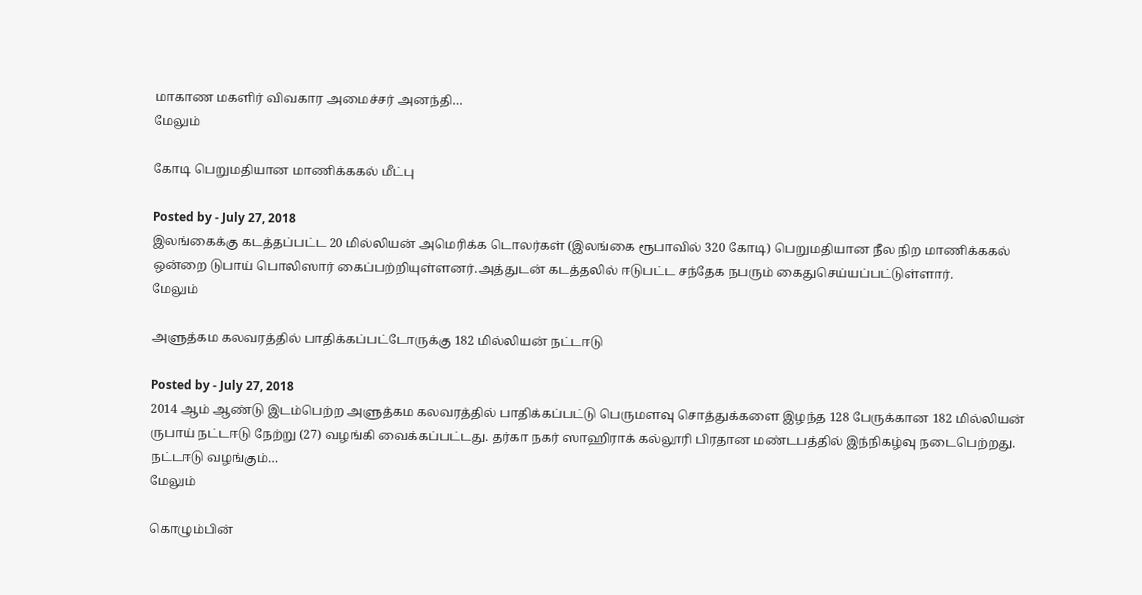மாகாண மகளிர் விவகார அமைச்சர் அனந்தி…
மேலும்

கோடி பெறுமதியான மாணிக்ககல் மீட்பு

Posted by - July 27, 2018
இலங்கைக்கு கடத்தப்பட்ட 20 மில்லியன் அமெரிக்க டொலர்கள் (இலங்கை ரூபாவில் 320 கோடி) பெறுமதியான நீல நிற மாணிக்ககல் ஒன்றை டுபாய் பொலிஸார் கைப்பற்றியுள்ளனர்.அத்துடன் கடத்தலில் ஈடுபட்ட சந்தேக நபரும் கைதுசெய்யப்பட்டுள்ளார்.
மேலும்

அளுத்கம கலவரத்தில் பாதிக்கப்பட்டோருக்கு 182 மில்லியன் நட்டஈடு

Posted by - July 27, 2018
2014 ஆம் ஆண்டு இடம்பெற்ற அளுத்கம கலவரத்தில் பாதிக்கப்பட்டு பெருமளவு சொத்துக்களை இழந்த 128 பேருக்கான 182 மில்லியன் ருபாய் நட்டஈடு நேற்று (27) வழங்கி வைக்கப்பட்டது. தர்கா நகர் ஸாஹிராக் கல்லூரி பிரதான மண்டபத்தில் இந்நிகழ்வு நடைபெற்றது. நட்டஈடு வழங்கும்…
மேலும்

கொழும்பின்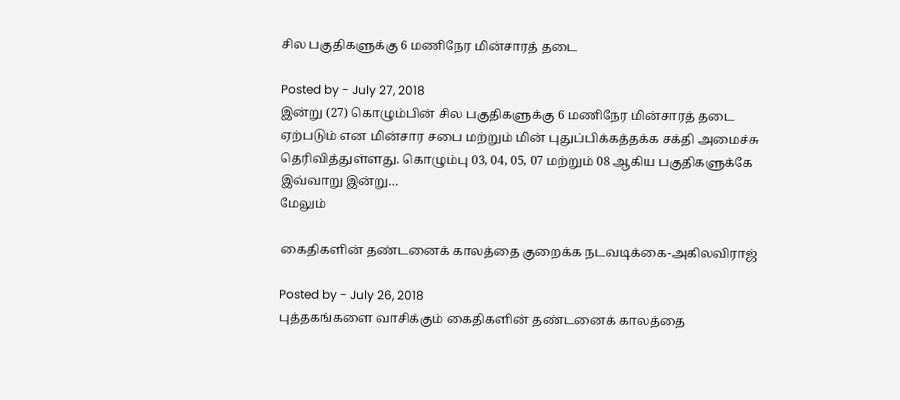சில பகுதிகளுக்கு 6 மணிநேர மின்சாரத் தடை

Posted by - July 27, 2018
இன்று (27) கொழும்பின் சில பகுதிகளுக்கு 6 மணிநேர மின்சாரத் தடை ஏற்படும் என மின்சார சபை மற்றும் மின் புதுப்பிக்கத்தக்க சக்தி அமைச்சு தெரிவித்துள்ளது. கொழும்பு 03, 04, 05, 07 மற்றும் 08 ஆகிய பகுதிகளுக்கே இவ்வாறு இன்று…
மேலும்

கைதிகளின் தண்டனைக் காலத்தை குறைக்க நடவடிக்கை-அகிலவிராஜ்

Posted by - July 26, 2018
புத்தகங்களை வாசிக்கும் கைதிகளின் தண்டனைக் காலத்தை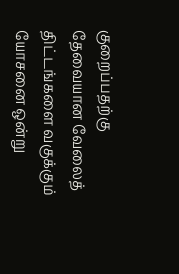குறைப்பதற்கு தேவையான வேலைத் திட்டங்களை வகுக்கும் யோசனை ஒன்று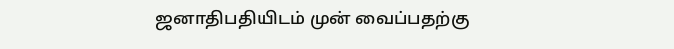ஜனாதிபதியிடம் முன் வைப்பதற்கு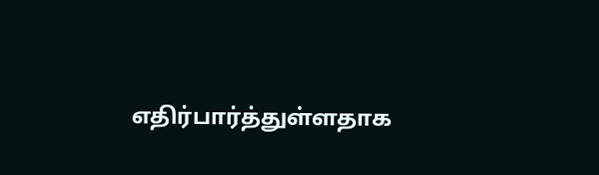எதிர்பார்த்துள்ளதாக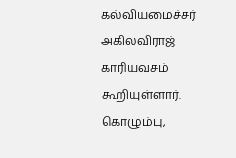கல்வியமைச்சர் அகிலவிராஜ் காரியவசம் கூறியுள்ளார். கொழும்பு,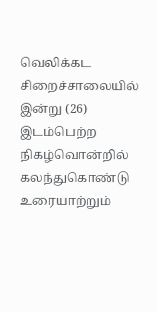வெலிக்கட சிறைச்சாலையில் இன்று (26) இடம்பெற்ற நிகழ்வொன்றில் கலந்துகொண்டு உரையாற்றும்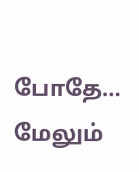போதே…
மேலும்